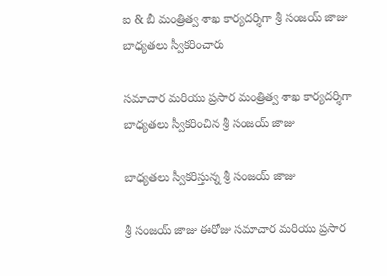ఐ & బీ మంత్రిత్వ శాఖ కార్యదర్శిగా శ్రీ సంజయ్ జాజు బాధ్యతలు స్వీకరించారు

సమాచార మరియు ప్రసార మంత్రిత్వ శాఖ కార్యదర్శిగా బాధ్యతలు స్వీకరించిన శ్రీ సంజయ్ జాజు

బాధ్యతలు స్వీకరిస్తున్న శ్రీ సంజయ్ జాజు

శ్రీ సంజయ్ జాజు ఈరోజు సమాచార మరియు ప్రసార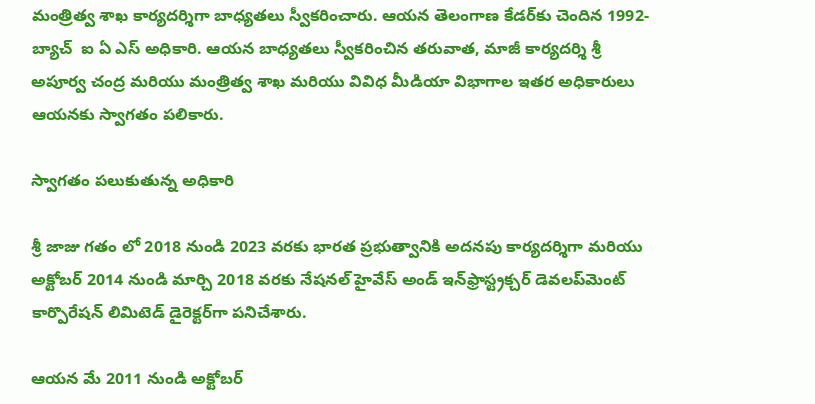మంత్రిత్వ శాఖ కార్యదర్శిగా బాధ్యతలు స్వీకరించారు. ఆయన తెలంగాణ కేడర్‌కు చెందిన 1992-బ్యాచ్  ఐ ఏ ఎస్ అధికారి. ఆయన బాధ్యతలు స్వీకరించిన తరువాత, మాజీ కార్యదర్శి శ్రీ అపూర్వ చంద్ర మరియు మంత్రిత్వ శాఖ మరియు వివిధ మీడియా విభాగాల ఇతర అధికారులు ఆయనకు స్వాగతం పలికారు.

స్వాగతం పలుకుతున్న అధికారి

శ్రీ జాజు గతం లో 2018 నుండి 2023 వరకు భారత ప్రభుత్వానికి అదనపు కార్యదర్శిగా మరియు అక్టోబర్ 2014 నుండి మార్చి 2018 వరకు నేషనల్ హైవేస్ అండ్ ఇన్‌ఫ్రాస్ట్రక్చర్ డెవలప్‌మెంట్ కార్పొరేషన్ లిమిటెడ్ డైరెక్టర్‌గా పనిచేశారు.

ఆయన మే 2011 నుండి అక్టోబర్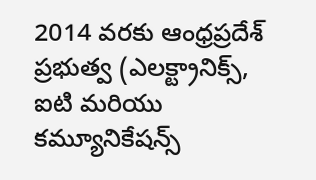2014 వరకు ఆంధ్రప్రదేశ్ ప్రభుత్వ (ఎలక్ట్రానిక్స్, ఐటి మరియు కమ్యూనికేషన్స్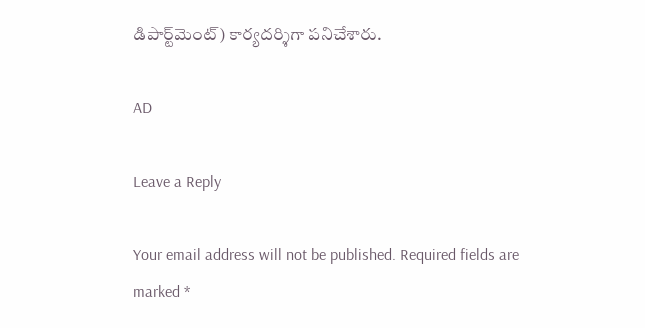డిపార్ట్‌మెంట్) కార్యదర్శిగా పనిచేశారు.

AD

Leave a Reply

Your email address will not be published. Required fields are marked *